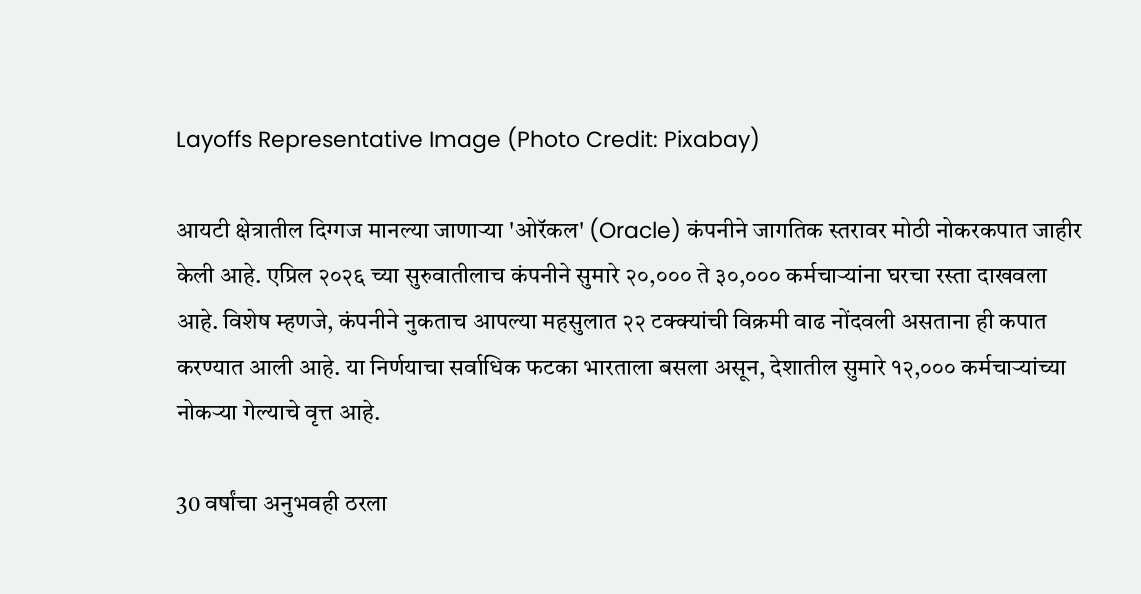Layoffs Representative Image (Photo Credit: Pixabay)

आयटी क्षेत्रातील दिग्गज मानल्या जाणाऱ्या 'ओरॅकल' (Oracle) कंपनीने जागतिक स्तरावर मोठी नोकरकपात जाहीर केली आहे. एप्रिल २०२६ च्या सुरुवातीलाच कंपनीने सुमारे २०,००० ते ३०,००० कर्मचाऱ्यांना घरचा रस्ता दाखवला आहे. विशेष म्हणजे, कंपनीने नुकताच आपल्या महसुलात २२ टक्क्यांची विक्रमी वाढ नोंदवली असताना ही कपात करण्यात आली आहे. या निर्णयाचा सर्वाधिक फटका भारताला बसला असून, देशातील सुमारे १२,००० कर्मचाऱ्यांच्या नोकऱ्या गेल्याचे वृत्त आहे.

30 वर्षांचा अनुभवही ठरला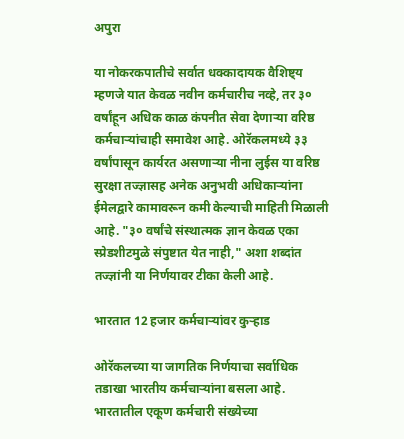अपुरा

या नोकरकपातीचे सर्वात धक्कादायक वैशिष्ट्य म्हणजे यात केवळ नवीन कर्मचारीच नव्हे, तर ३० वर्षांहून अधिक काळ कंपनीत सेवा देणाऱ्या वरिष्ठ कर्मचाऱ्यांचाही समावेश आहे. ओरॅकलमध्ये ३३ वर्षांपासून कार्यरत असणाऱ्या नीना लुईस या वरिष्ठ सुरक्षा तज्ज्ञासह अनेक अनुभवी अधिकाऱ्यांना ईमेलद्वारे कामावरून कमी केल्याची माहिती मिळाली आहे. "३० वर्षांचे संस्थात्मक ज्ञान केवळ एका स्प्रेडशीटमुळे संपुष्टात येत नाही," अशा शब्दांत तज्ज्ञांनी या निर्णयावर टीका केली आहे.

भारतात 12 हजार कर्मचाऱ्यांवर कुऱ्हाड

ओरॅकलच्या या जागतिक निर्णयाचा सर्वाधिक तडाखा भारतीय कर्मचाऱ्यांना बसला आहे. भारतातील एकूण कर्मचारी संख्येच्या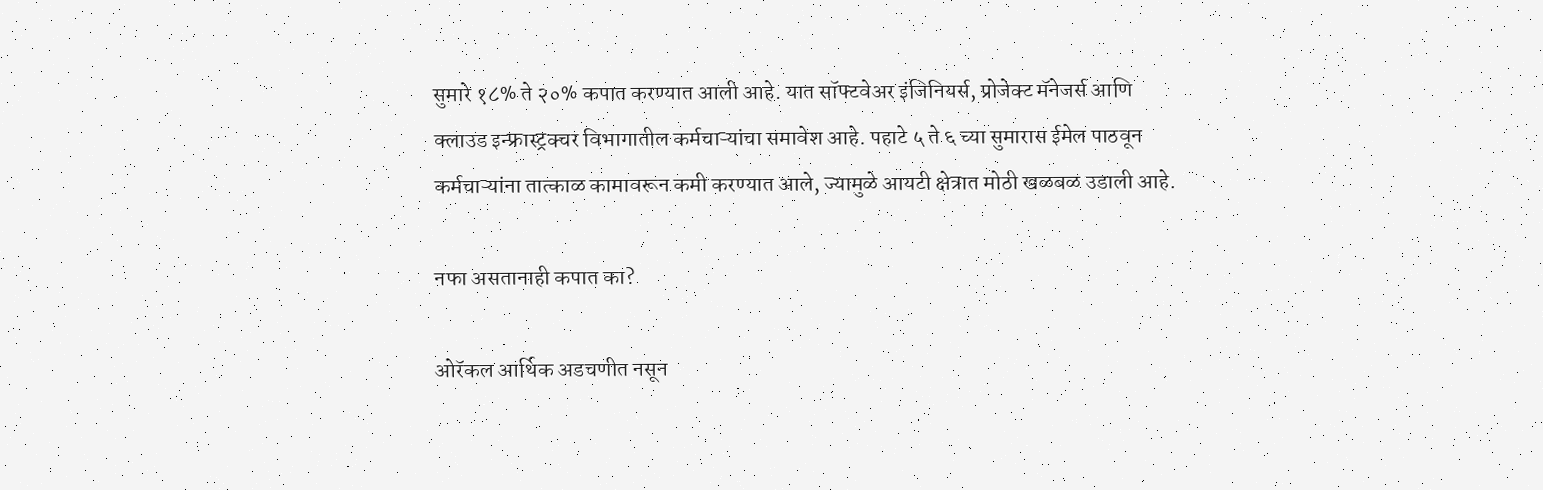सुमारे १८% ते २०% कपात करण्यात आली आहे. यात सॉफ्टवेअर इंजिनियर्स, प्रोजेक्ट मॅनेजर्स आणि क्लाउड इन्फ्रास्ट्रक्चर विभागातील कर्मचाऱ्यांचा समावेश आहे. पहाटे ५ ते ६ च्या सुमारास ईमेल पाठवून कर्मचाऱ्यांना तात्काळ कामावरून कमी करण्यात आले, ज्यामुळे आयटी क्षेत्रात मोठी खळबळ उडाली आहे.

नफा असतानाही कपात का?

ओरॅकल आर्थिक अडचणीत नसून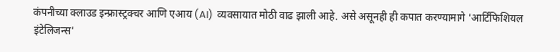कंपनीच्या क्लाउड इन्फ्रास्ट्रक्चर आणि एआय (AI) व्यवसायात मोठी वाढ झाली आहे. असे असूनही ही कपात करण्यामागे 'आर्टिफिशियल इंटेलिजन्स'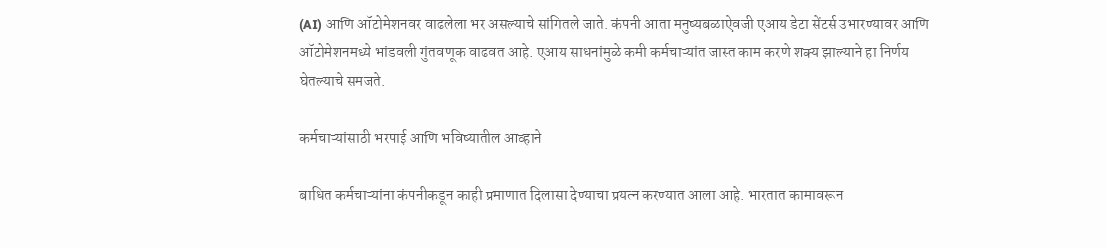(AI) आणि ऑटोमेशनवर वाढलेला भर असल्याचे सांगितले जाते. कंपनी आता मनुष्यबळाऐवजी एआय डेटा सेंटर्स उभारण्यावर आणि ऑटोमेशनमध्ये भांडवली गुंतवणूक वाढवत आहे. एआय साधनांमुळे कमी कर्मचाऱ्यांत जास्त काम करणे शक्य झाल्याने हा निर्णय घेतल्याचे समजते.

कर्मचाऱ्यांसाठी भरपाई आणि भविष्यातील आव्हाने

बाधित कर्मचाऱ्यांना कंपनीकडून काही प्रमाणात दिलासा देण्याचा प्रयत्न करण्यात आला आहे. भारतात कामावरून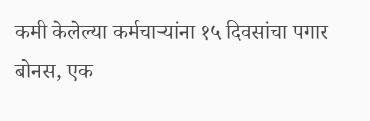कमी केलेल्या कर्मचाऱ्यांना १५ दिवसांचा पगार बोनस, एक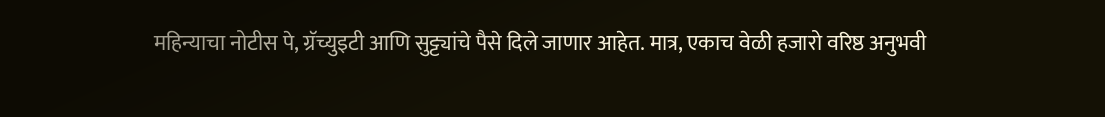महिन्याचा नोटीस पे, ग्रॅच्युइटी आणि सुट्ट्यांचे पैसे दिले जाणार आहेत. मात्र, एकाच वेळी हजारो वरिष्ठ अनुभवी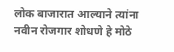लोक बाजारात आल्याने त्यांना नवीन रोजगार शोधणे हे मोठे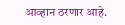आव्हान ठरणार आहे.